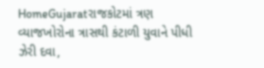HomeGujaratરાજકોટમાં ત્રણ વ્યાજખોરોના ત્રાસથી કંટાળી યુવાને પીધી ઝેરી દવા,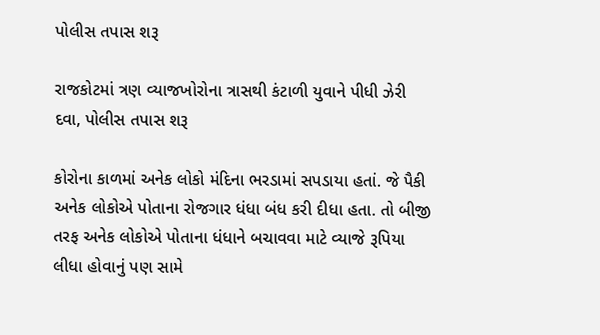પોલીસ તપાસ શરૂ

રાજકોટમાં ત્રણ વ્યાજખોરોના ત્રાસથી કંટાળી યુવાને પીધી ઝેરી દવા, પોલીસ તપાસ શરૂ

કોરોના કાળમાં અનેક લોકો મંદિના ભરડામાં સપડાયા હતાં. જે પૈકી અનેક લોકોએ પોતાના રોજગાર ધંધા બંધ કરી દીધા હતા. તો બીજી તરફ અનેક લોકોએ પોતાના ધંધાને બચાવવા માટે વ્યાજે રૂપિયા લીધા હોવાનું પણ સામે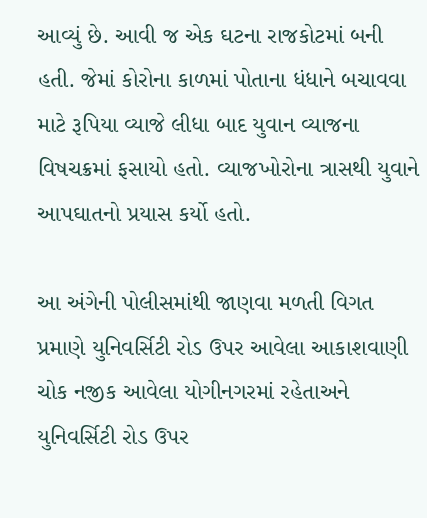આવ્યું છે. આવી જ એક ઘટના રાજકોટમાં બની હતી. જેમાં કોરોના કાળમાં પોતાના ધંધાને બચાવવા માટે રૂપિયા વ્યાજે લીધા બાદ યુવાન વ્યાજના વિષચક્રમાં ફસાયો હતો. વ્યાજખોરોના ત્રાસથી યુવાને આપઘાતનો પ્રયાસ કર્યો હતો.

આ અંગેની પોલીસમાંથી જાણવા મળતી વિગત પ્રમાણે યુનિવર્સિટી રોડ ઉપર આવેલા આકાશવાણી ચોક નજીક આવેલા યોગીનગરમાં રહેતાઅને યુનિવર્સિટી રોડ ઉપર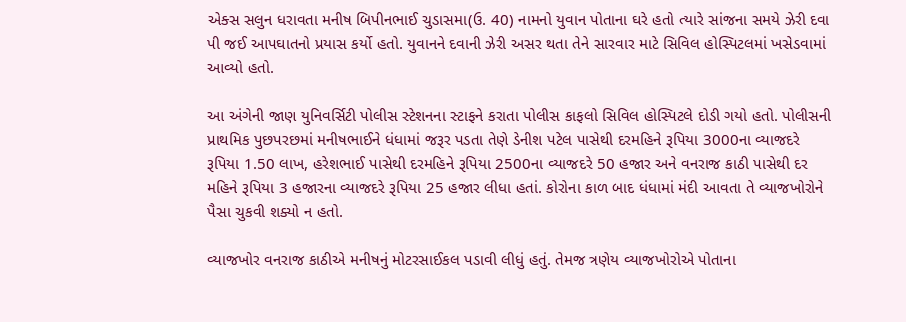એક્સ સલુન ધરાવતા મનીષ બિપીનભાઈ ચુડાસમા(ઉ. 40) નામનો યુવાન પોતાના ઘરે હતો ત્યારે સાંજના સમયે ઝેરી દવા પી જઈ આપઘાતનો પ્રયાસ કર્યો હતો. યુવાનને દવાની ઝેરી અસર થતા તેને સારવાર માટે સિવિલ હોસ્પિટલમાં ખસેડવામાં આવ્યો હતો.

આ અંગેની જાણ યુનિવર્સિટી પોલીસ સ્ટેશનના સ્ટાફને કરાતા પોલીસ કાફલો સિવિલ હોસ્પિટલે દોડી ગયો હતો. પોલીસની પ્રાથમિક પુછપરછમાં મનીષભાઈને ધંધામાં જરૂર પડતા તેણે ડેનીશ પટેલ પાસેથી દરમહિને રૂપિયા 3000ના વ્યાજદરે રૂપિયા 1.50 લાખ, હરેશભાઈ પાસેથી દરમહિને રૂપિયા 2500ના વ્યાજદરે 50 હજાર અને વનરાજ કાઠી પાસેથી દર મહિને રૂપિયા 3 હજારના વ્યાજદરે રૂપિયા 25 હજાર લીધા હતાં. કોરોના કાળ બાદ ધંધામાં મંદી આવતા તે વ્યાજખોરોને પૈસા ચુકવી શક્યો ન હતો.

વ્યાજખોર વનરાજ કાઠીએ મનીષનું મોટરસાઈકલ પડાવી લીધું હતું. તેમજ ત્રણેય વ્યાજખોરોએ પોતાના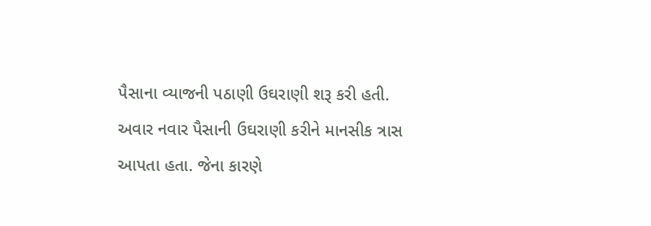પૈસાના વ્યાજની પઠાણી ઉઘરાણી શરૂ કરી હતી. અવાર નવાર પૈસાની ઉઘરાણી કરીને માનસીક ત્રાસ આપતા હતા. જેના કારણે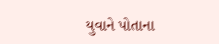યુવાને પોતાના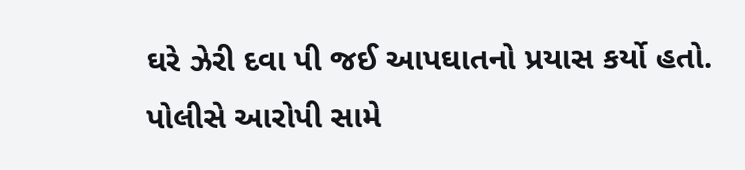ઘરે ઝેરી દવા પી જઈ આપઘાતનો પ્રયાસ કર્યો હતો. પોલીસે આરોપી સામે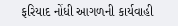ફરિયાદ નોંધી આગળની કાર્યવાહી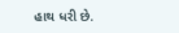હાથ ધરી છે.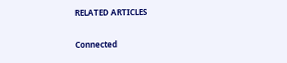RELATED ARTICLES

Connected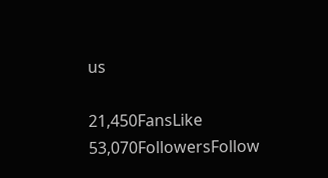us

21,450FansLike
53,070FollowersFollow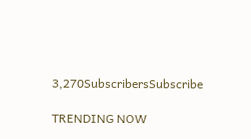3,270SubscribersSubscribe

TRENDING NOW